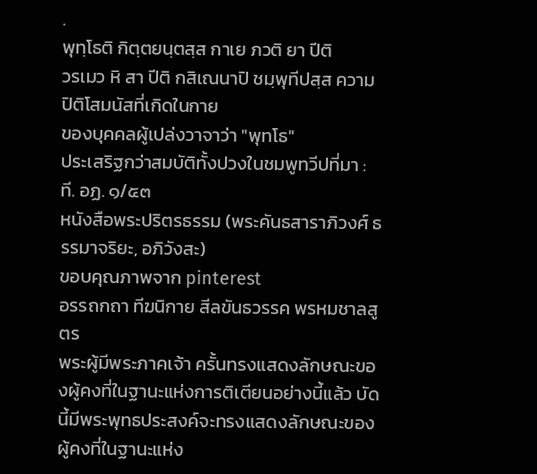.
พุทฺโธติ กิตฺตยนฺตสฺส กาเย ภวติ ยา ปีติ
วรเมว หิ สา ปีติ กสิเณนาปิ ชมฺพุทีปสฺส ความปิติโสมนัสที่เกิดในกาย
ของบุคคลผู้เปล่งวาจาว่า "พุทโธ"
ประเสริฐกว่าสมบัติทั้งปวงในชมพูทวีปที่มา : ที. อฏ. ๑/๕๓
หนังสือพระปริตรธรรม (พระคันธสาราภิวงศ์ ธรรมาจริยะ, อภิวังสะ)
ขอบคุณภาพจาก pinterest
อรรถกถา ทีฆนิกาย สีลขันธวรรค พรหมชาลสูตร
พระผู้มีพระภาคเจ้า ครั้นทรงแสดงลักษณะของผู้คงที่ในฐานะแห่งการติเตียนอย่างนี้แล้ว บัดนี้มีพระพุทธประสงค์จะทรงแสดงลักษณะของผู้คงที่ในฐานะแห่ง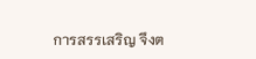การสรรเสริญ จึงต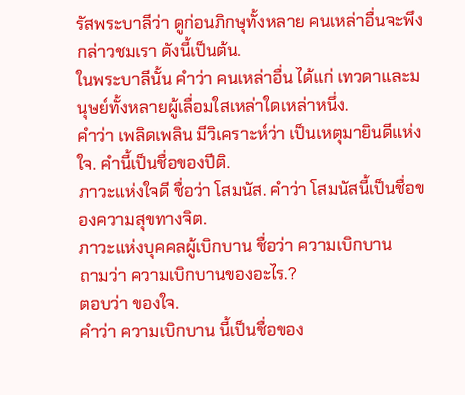รัสพระบาลีว่า ดูก่อนภิกษุทั้งหลาย คนเหล่าอื่นจะพึงกล่าวชมเรา ดังนี้เป็นต้น.
ในพระบาลีนั้น คำว่า คนเหล่าอื่น ได้แก่ เทวดาและมนุษย์ทั้งหลายผู้เลื่อมใสเหล่าใดเหล่าหนึ่ง.
คำว่า เพลิดเพลิน มีวิเคราะห์ว่า เป็นเหตุมายินดีแห่งใจ. คำนี้เป็นชื่อของปีติ.
ภาวะแห่งใจดี ชื่อว่า โสมนัส. คำว่า โสมนัสนี้เป็นชื่อของความสุขทางจิต.
ภาวะแห่งบุคคลผู้เบิกบาน ชื่อว่า ความเบิกบาน
ถามว่า ความเบิกบานของอะไร.?
ตอบว่า ของใจ.
คำว่า ความเบิกบาน นี้เป็นชื่อของ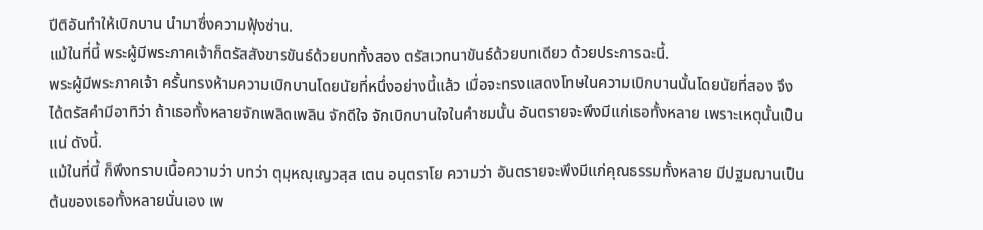ปีติอันทำให้เบิกบาน นำมาซึ่งความฟุ้งซ่าน.
แม้ในที่นี้ พระผู้มีพระภาคเจ้าก็ตรัสสังขารขันธ์ด้วยบททั้งสอง ตรัสเวทนาขันธ์ด้วยบทเดียว ด้วยประการฉะนี้.
พระผู้มีพระภาคเจ้า ครั้นทรงห้ามความเบิกบานโดยนัยที่หนึ่งอย่างนี้แล้ว เมื่อจะทรงแสดงโทษในความเบิกบานนั้นโดยนัยที่สอง จึงได้ตรัสคำมีอาทิว่า ถ้าเธอทั้งหลายจักเพลิดเพลิน จักดีใจ จักเบิกบานใจในคำชมนั้น อันตรายจะพึงมีแก่เธอทั้งหลาย เพราะเหตุนั้นเป็นแน่ ดังนี้.
แม้ในที่นี้ ก็พึงทราบเนื้อความว่า บทว่า ตุมฺหญฺเญวสฺส เตน อนฺตราโย ความว่า อันตรายจะพึงมีแก่คุณธรรมทั้งหลาย มีปฐมฌานเป็นต้นของเธอทั้งหลายนั่นเอง เพ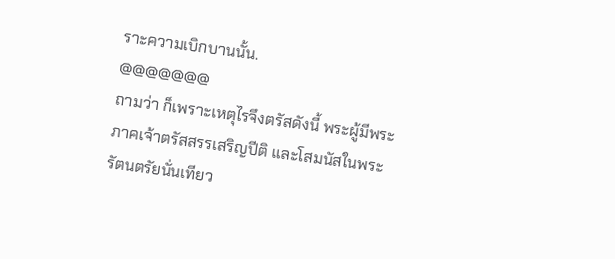ราะความเบิกบานนั้น.
@@@@@@@
ถามว่า ก็เพราะเหตุไรจึงตรัสดังนี้ พระผู้มีพระภาคเจ้าตรัสสรรเสริญปีติ และโสมนัสในพระรัตนตรัยนั่นเทียว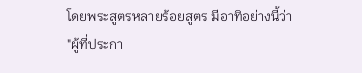โดยพระสูตรหลายร้อยสูตร มีอาทิอย่างนี้ว่า
"ผู้ที่ประกา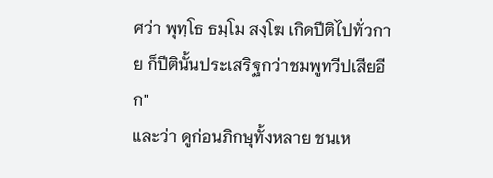ศว่า พุทฺโธ ธมฺโม สงฺโฆ เกิดปีติไปทั่วกาย ก็ปีตินั้นประเสริฐกว่าชมพูทวีปเสียอีก"
และว่า ดูก่อนภิกษุทั้งหลาย ชนเห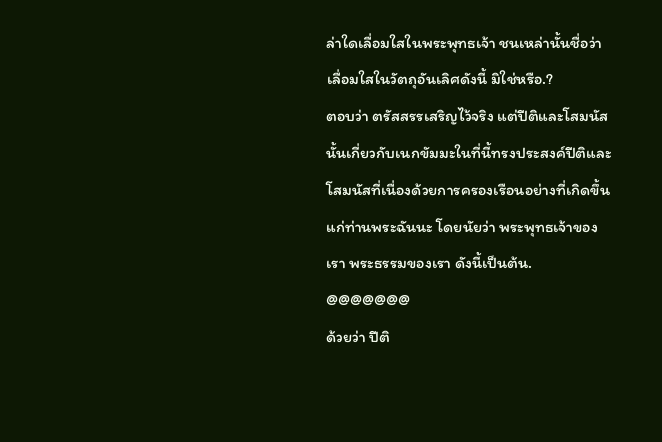ล่าใดเลื่อมใสในพระพุทธเจ้า ชนเหล่านั้นชื่อว่าเลื่อมใสในวัตถุอันเลิศดังนี้ มิใช่หรือ.?
ตอบว่า ตรัสสรรเสริญไว้จริง แต่ปีติและโสมนัสนั้นเกี่ยวกับเนกขัมมะในที่นี้ทรงประสงค์ปีติและโสมนัสที่เนื่องด้วยการครองเรือนอย่างที่เกิดขึ้นแก่ท่านพระฉันนะ โดยนัยว่า พระพุทธเจ้าของเรา พระธรรมของเรา ดังนี้เป็นต้น.
@@@@@@@
ด้วยว่า ปีติ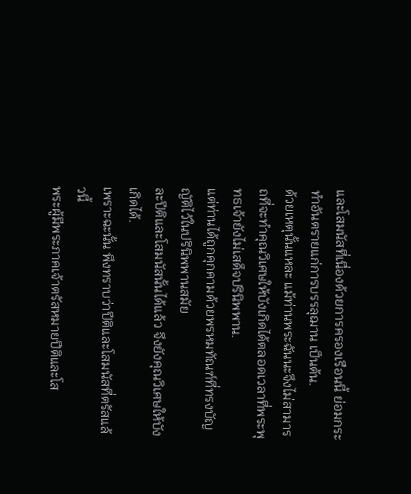และโสมนัสที่เนื่องด้วยการครองเรือนนี้ ย่อมกระทำอันตรายแก่การบรรลุฌาน เป็นต้น.
ด้วยเหตุนั้นแหละ แม้ท่านพระฉันนะจึงไม่สามารถที่จะทำคุณวิเศษให้บังเกิดได้ตลอดเวลาที่พระพุทธเจ้ายังไม่เสด็จปรินิพพาน.
แต่ท่านได้ถูกคุกคามด้วยพรหมทัณฑ์ที่ทรงบัญญัติไว้ในปรินิพพานสมัย
ละปีติและโสมนัสนั้นได้แล้ว จึงยังคุณวิเศษให้บังเกิดได้.
เพราะฉะนั้น พึงทราบว่าปีติและโสมนัสที่ตรัสแล้วนี้
พระผู้มีพระภาคเจ้าตรัสหมายปีติและโส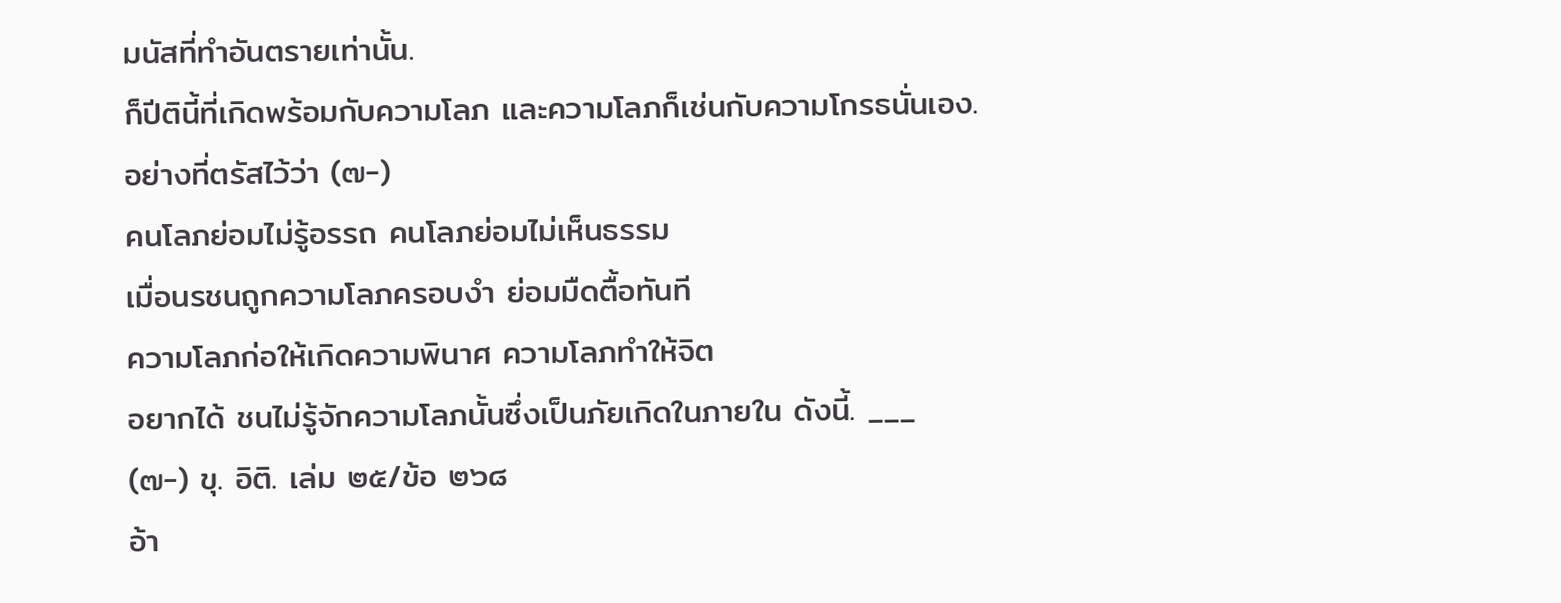มนัสที่ทำอันตรายเท่านั้น.
ก็ปีตินี้ที่เกิดพร้อมกับความโลภ และความโลภก็เช่นกับความโกรธนั่นเอง.
อย่างที่ตรัสไว้ว่า (๗-)
คนโลภย่อมไม่รู้อรรถ คนโลภย่อมไม่เห็นธรรม
เมื่อนรชนถูกความโลภครอบงำ ย่อมมืดตื้อทันที
ความโลภก่อให้เกิดความพินาศ ความโลภทำให้จิต
อยากได้ ชนไม่รู้จักความโลภนั้นซึ่งเป็นภัยเกิดในภายใน ดังนี้. ___
(๗-) ขุ. อิติ. เล่ม ๒๕/ข้อ ๒๖๘
อ้า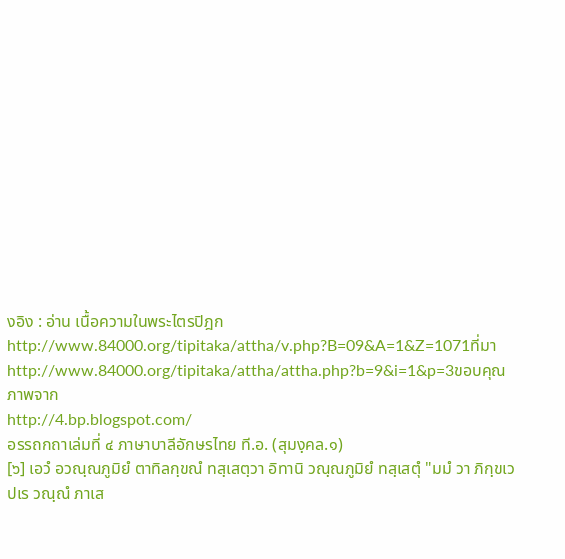งอิง : อ่าน เนื้อความในพระไตรปิฎก
http://www.84000.org/tipitaka/attha/v.php?B=09&A=1&Z=1071ที่มา
http://www.84000.org/tipitaka/attha/attha.php?b=9&i=1&p=3ขอบคุณภาพจาก
http://4.bp.blogspot.com/
อรรถกถาเล่มที่ ๔ ภาษาบาลีอักษรไทย ที.อ. (สุมงฺคล.๑)
[๖] เอวํ อวณฺณภูมิยํ ตาทิลกฺขณํ ทสฺเสตฺวา อิทานิ วณฺณภูมิยํ ทสฺเสตุํ "มมํ วา ภิกฺขเว ปเร วณฺณํ ภาเส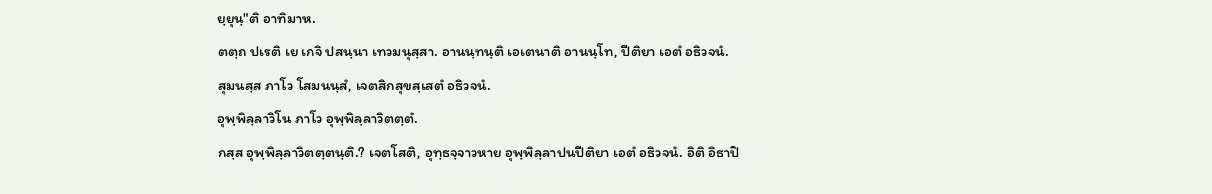ยฺยุนฺ"ติ อาทิมาห.
ตตฺถ ปเรติ เย เกจิ ปสนฺนา เทวมนุสฺสา. อานนฺทนฺติ เอเตนาติ อานนฺโท, ปีติยา เอตํ อธิวจนํ.
สุมนสฺส ภาโว โสมนนฺสํ, เจตสิกสุขสฺเสตํ อธิวจนํ.
อุพฺพิลฺลาวิโน ภาโว อุพฺพิลฺลาวิตตฺตํ.
กสฺส อุพฺพิลฺลาวิตตฺตนฺติ.? เจตโสติ, อุทฺธจฺจาวหาย อุพฺพิลฺลาปนปีติยา เอตํ อธิวจนํ. อิติ อิธาปิ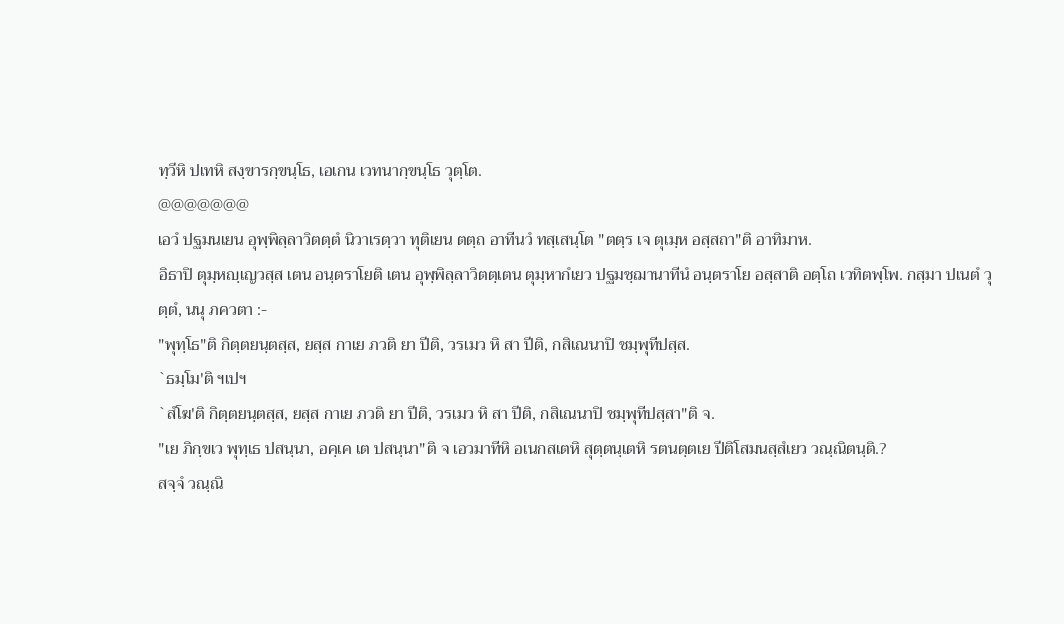ทฺวีหิ ปเทหิ สงฺขารกฺขนฺโธ, เอเกน เวทนากฺขนฺโธ วุตฺโต.
@@@@@@@
เอวํ ปฐมนเยน อุพฺพิลฺลาวิตตฺตํ นิวาเรตฺวา ทุติเยน ตตฺถ อาทีนวํ ทสฺเสนฺโต "ตตฺร เจ ตุเมฺห อสฺสถา"ติ อาทิมาห.
อิธาปิ ตุมฺหญฺเญวสฺส เตน อนฺตราโยติ เตน อุพฺพิลฺลาวิตตฺเตน ตุมฺหากํเยว ปฐมชฺฌานาทีนํ อนฺตราโย อสฺสาติ อตฺโถ เวทิตพฺโพ. กสฺมา ปเนตํ วุตฺตํ, นนุ ภควตา :-
"พุทฺโธ"ติ กิตฺตยนฺตสฺส, ยสฺส กาเย ภวติ ยา ปีติ, วรเมว หิ สา ปีติ, กสิเณนาปิ ชมฺพุทีปสฺส.
`ธมฺโม'ติ ฯเปฯ
`สํโฆ'ติ กิตฺตยนฺตสฺส, ยสฺส กาเย ภวติ ยา ปีติ, วรเมว หิ สา ปีติ, กสิเณนาปิ ชมฺพุทีปสฺสา"ติ จ.
"เย ภิกฺขเว พุทฺเธ ปสนฺนา, อคฺเค เต ปสนฺนา"ติ จ เอวมาทีหิ อเนกสเตหิ สุตฺตนฺเตหิ รตนตฺตเย ปีติโสมนสฺสํเยว วณฺณิตนฺติ.?
สจฺจํ วณฺณิ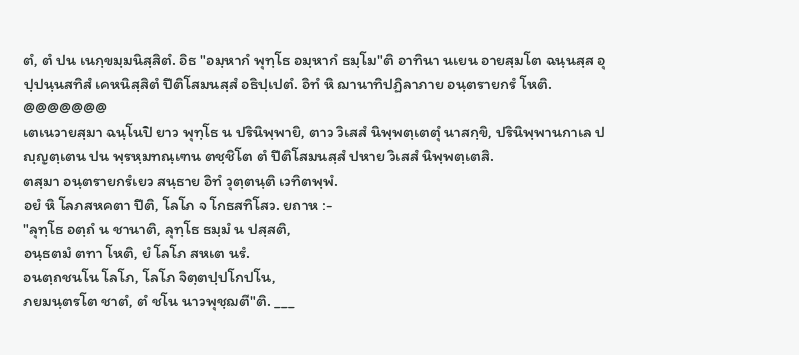ตํ, ตํ ปน เนกฺขมฺมนิสฺสิตํ. อิธ "อมฺหากํ พุทฺโธ อมฺหากํ ธมฺโม"ติ อาทินา นเยน อายสฺมโต ฉนฺนสฺส อุปฺปนฺนสทิสํ เคหนิสฺสิตํ ปีติโสมนสฺสํ อธิปฺเปตํ. อิทํ หิ ฌานาทิปฏิลาภาย อนฺตรายกรํ โหติ.
@@@@@@@
เตเนวายสฺมา ฉนฺโนปิ ยาว พุทฺโธ น ปรินิพฺพายิ, ตาว วิเสสํ นิพฺพตฺเตตุํ นาสกฺขิ, ปรินิพฺพานกาเล ปญฺญตฺเตน ปน พฺรหฺมทณฺเฑน ตชฺชิโต ตํ ปีติโสมนสฺสํ ปหาย วิเสสํ นิพฺพตฺเตสิ.
ตสฺมา อนฺตรายกรํเยว สนฺธาย อิทํ วุตฺตนฺติ เวทิตพฺพํ.
อยํ หิ โลภสหคตา ปีติ, โลโภ จ โกธสทิโสว. ยถาห :-
"ลุทฺโธ อตฺถํ น ชานาติ, ลุทฺโธ ธมฺมํ น ปสฺสติ,
อนฺธตมํ ตทา โหติ, ยํ โลโภ สหเต นรํ.
อนตฺถชนโน โลโภ, โลโภ จิตฺตปฺปโกปโน,
ภยมนฺตรโต ชาตํ, ตํ ชโน นาวพุชฺฌตี"ติ. ___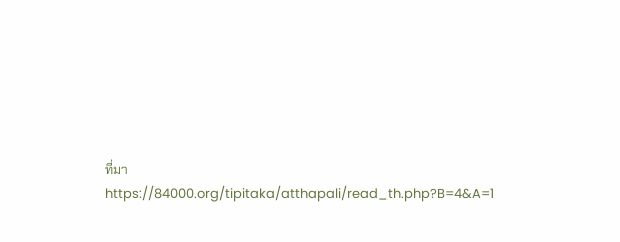ที่มา
https://84000.org/tipitaka/atthapali/read_th.php?B=4&A=1